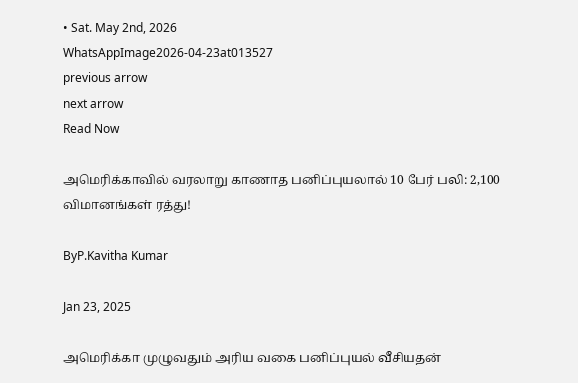• Sat. May 2nd, 2026
WhatsAppImage2026-04-23at013527
previous arrow
next arrow
Read Now

அமெரிக்காவில் வரலாறு காணாத பனிப்புயலால் 10 பேர் பலி: 2,100 விமானங்கள் ரத்து!

ByP.Kavitha Kumar

Jan 23, 2025

அமெரிக்கா முழுவதும் அரிய வகை பனிப்புயல் வீசியதன்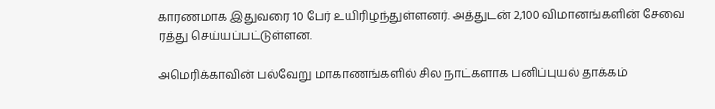காரணமாக இதுவரை 10 பேர் உயிரிழந்துள்ளனர். அத்துடன் 2,100 விமானங்களின் சேவை ரத்து செய்யப்பட்டுள்ளன.

அமெரிக்காவின் பல்வேறு மாகாணங்களில் சில நாட்களாக பனிப்புயல் தாக்கம்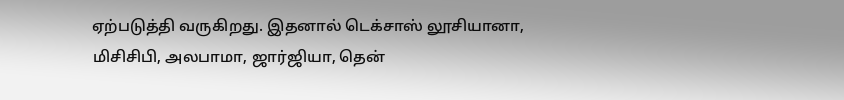ஏற்படுத்தி வருகிறது. இதனால் டெக்சாஸ் லூசியானா, மிசிசிபி, அலபாமா, ஜார்ஜியா, தென்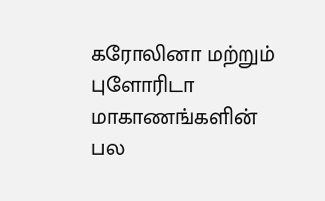கரோலினா மற்றும் புளோரிடா மாகாணங்களின் பல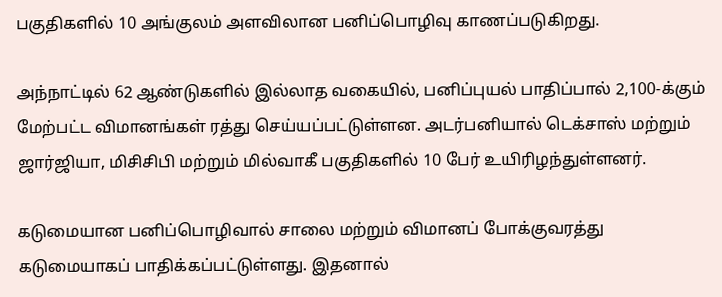பகுதிகளில் 10 அங்குலம் அளவிலான பனிப்பொழிவு காணப்படுகிறது.

அந்நாட்டில் 62 ஆண்டுகளில் இல்லாத வகையில், பனிப்புயல் பாதிப்பால் 2,100-க்கும் மேற்பட்ட விமானங்கள் ரத்து செய்யப்பட்டுள்ளன. அடர்பனியால் டெக்சாஸ் மற்றும் ஜார்ஜியா, மிசிசிபி மற்றும் மில்வாகீ பகுதிகளில் 10 பேர் உயிரிழந்துள்ளனர்.

கடுமையான பனிப்பொழிவால் சாலை மற்றும் விமானப் போக்குவரத்து கடுமையாகப் பாதிக்கப்பட்டுள்ளது. இதனால்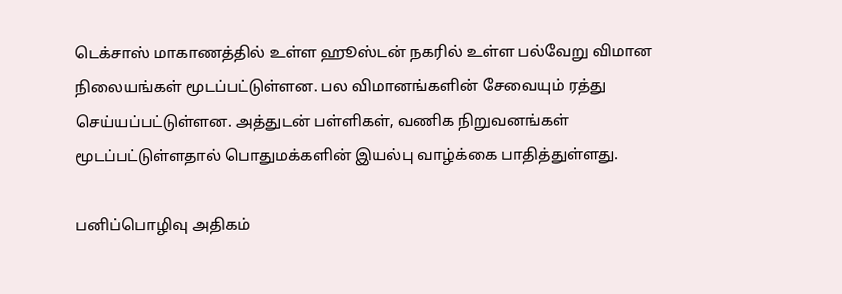டெக்சாஸ் மாகாணத்தில் உள்ள ஹூஸ்டன் நகரில் உள்ள பல்வேறு விமான நிலையங்கள் மூடப்பட்டுள்ளன. பல விமானங்களின் சேவையும் ரத்து செய்யப்பட்டுள்ளன. அத்துடன் பள்ளிகள், வணிக நிறுவனங்கள் மூடப்பட்டுள்ளதால் பொதுமக்களின் இயல்பு வாழ்க்கை பாதித்துள்ளது.

பனிப்பொழிவு அதிகம்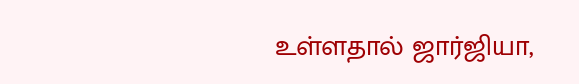உள்ளதால் ஜார்ஜியா,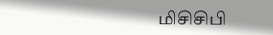மிசிசிபி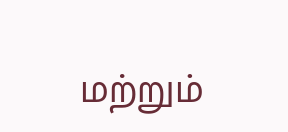மற்றும்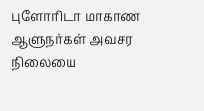புளோரிடா மாகாண ஆளுநர்கள் அவசர நிலையை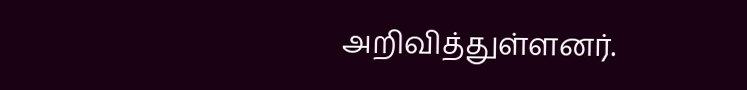அறிவித்துள்ளனர்.